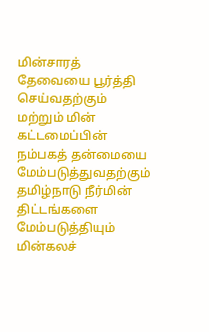மின்சாரத் தேவையை பூர்த்தி செய்வதற்கும் மற்றும் மின் கட்டமைப்பின் நம்பகத் தன்மையை மேம்படுத்துவதற்கும் தமிழ்நாடு நீர்மின் திட்டங்களை மேம்படுத்தியும் மின்கலச்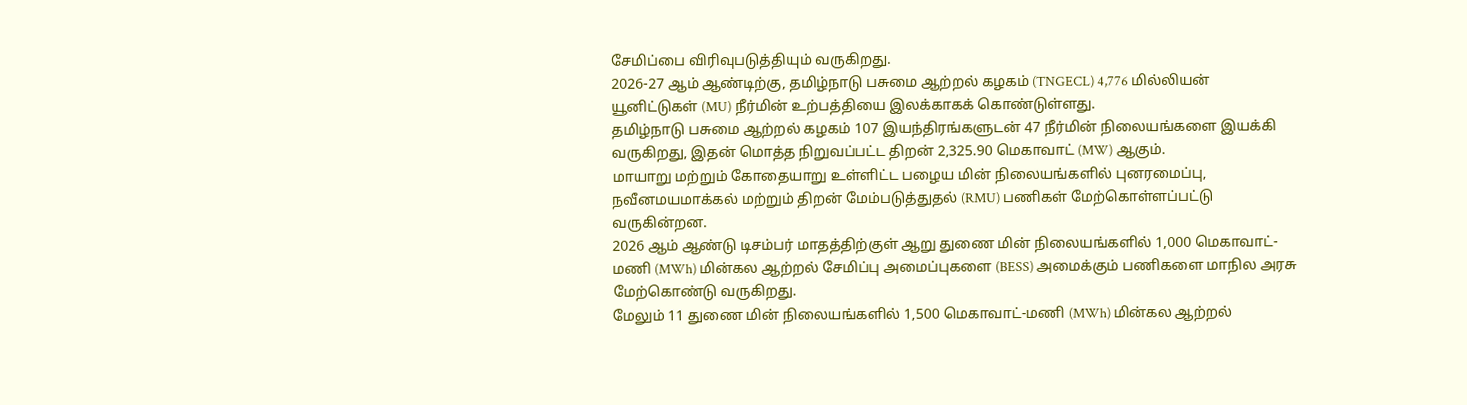சேமிப்பை விரிவுபடுத்தியும் வருகிறது.
2026-27 ஆம் ஆண்டிற்கு, தமிழ்நாடு பசுமை ஆற்றல் கழகம் (TNGECL) 4,776 மில்லியன் யூனிட்டுகள் (MU) நீர்மின் உற்பத்தியை இலக்காகக் கொண்டுள்ளது.
தமிழ்நாடு பசுமை ஆற்றல் கழகம் 107 இயந்திரங்களுடன் 47 நீர்மின் நிலையங்களை இயக்கி வருகிறது, இதன் மொத்த நிறுவப்பட்ட திறன் 2,325.90 மெகாவாட் (MW) ஆகும்.
மாயாறு மற்றும் கோதையாறு உள்ளிட்ட பழைய மின் நிலையங்களில் புனரமைப்பு, நவீனமயமாக்கல் மற்றும் திறன் மேம்படுத்துதல் (RMU) பணிகள் மேற்கொள்ளப்பட்டு வருகின்றன.
2026 ஆம் ஆண்டு டிசம்பர் மாதத்திற்குள் ஆறு துணை மின் நிலையங்களில் 1,000 மெகாவாட்-மணி (MWh) மின்கல ஆற்றல் சேமிப்பு அமைப்புகளை (BESS) அமைக்கும் பணிகளை மாநில அரசு மேற்கொண்டு வருகிறது.
மேலும் 11 துணை மின் நிலையங்களில் 1,500 மெகாவாட்-மணி (MWh) மின்கல ஆற்றல்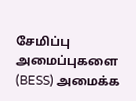சேமிப்பு அமைப்புகளை (BESS) அமைக்க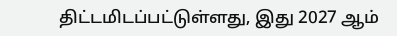திட்டமிடப்பட்டுள்ளது, இது 2027 ஆம்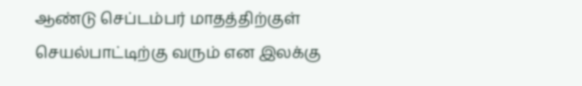ஆண்டு செப்டம்பர் மாதத்திற்குள் செயல்பாட்டிற்கு வரும் என இலக்கு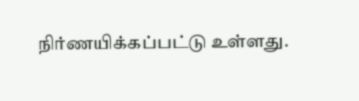நிர்ணயிக்கப்பட்டு உள்ளது.